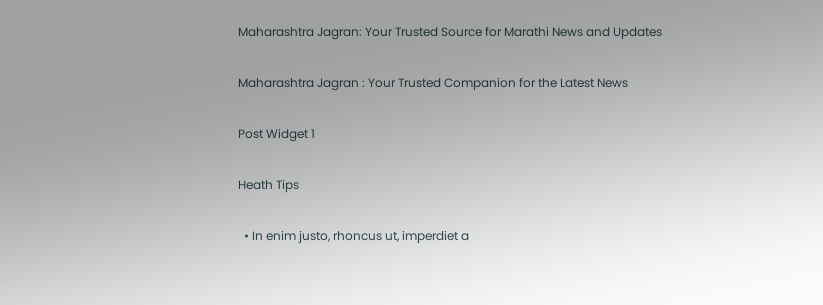Maharashtra Jagran: Your Trusted Source for Marathi News and Updates

Maharashtra Jagran : Your Trusted Companion for the Latest News

Post Widget 1

Heath Tips

  • In enim justo, rhoncus ut, imperdiet a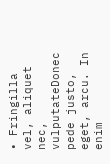• Fringilla vel, aliquet nec, vulputateDonec pede justo,  eget, arcu. In enim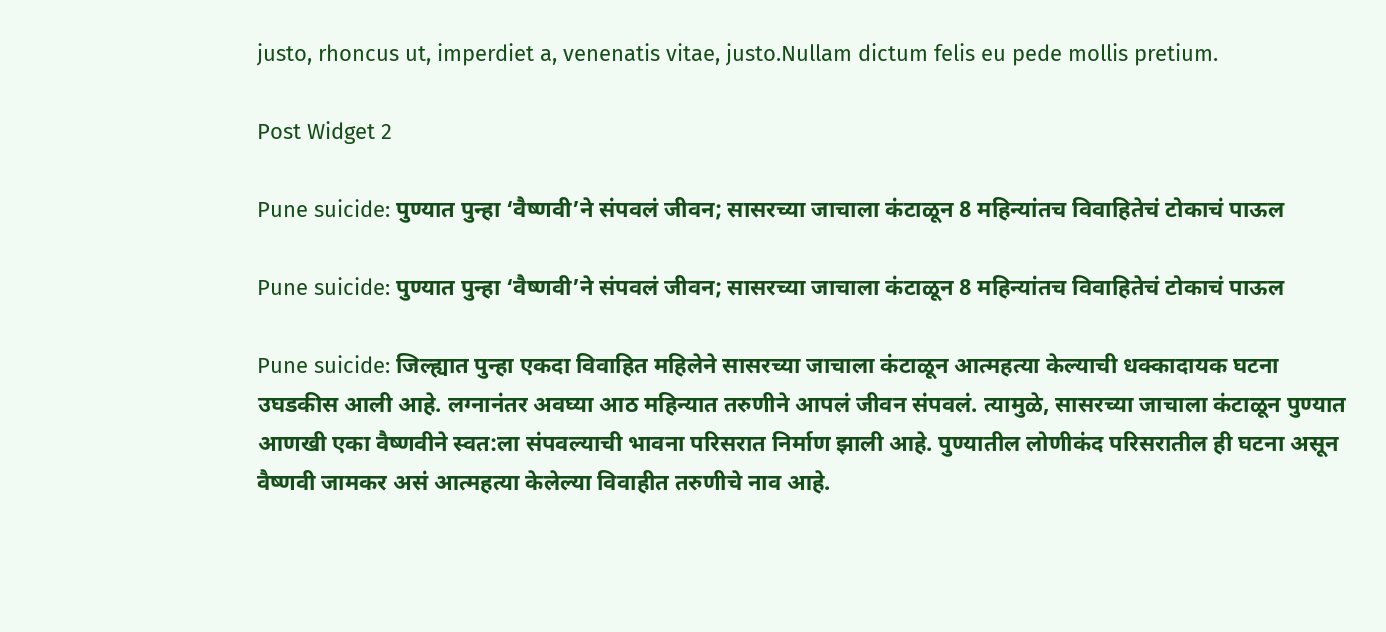justo, rhoncus ut, imperdiet a, venenatis vitae, justo.Nullam dictum felis eu pede mollis pretium.

Post Widget 2

Pune suicide: पुण्यात पुन्हा ‘वैष्णवी’ने संपवलं जीवन; सासरच्या जाचाला कंटाळून 8 महिन्यांतच विवाहितेचं टोकाचं पाऊल

Pune suicide: पुण्यात पुन्हा ‘वैष्णवी’ने संपवलं जीवन; सासरच्या जाचाला कंटाळून 8 महिन्यांतच विवाहितेचं टोकाचं पाऊल

Pune suicide: जिल्ह्यात पुन्हा एकदा विवाहित महिलेने सासरच्या जाचाला कंटाळून आत्महत्या केल्याची धक्कादायक घटना उघडकीस आली आहे. लग्नानंतर अवघ्या आठ महिन्यात तरुणीने आपलं जीवन संपवलं. त्यामुळे, सासरच्या जाचाला कंटाळून पुण्यात आणखी एका वैष्णवीने स्वत:ला संपवल्याची भावना परिसरात निर्माण झाली आहे. पुण्यातील लोणीकंद परिसरातील ही घटना असून वैष्णवी जामकर असं आत्महत्या केलेल्या विवाहीत तरुणीचे नाव आहे.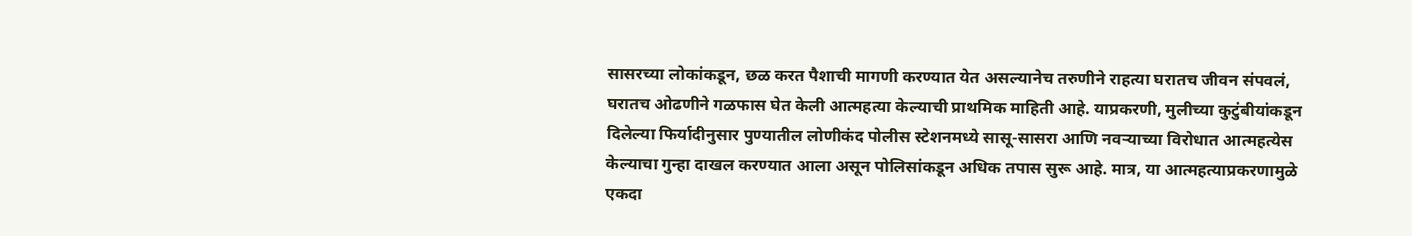सासरच्या लोकांकडून, छळ करत पैशाची मागणी करण्यात येत असल्यानेच तरुणीने राहत्या घरातच जीवन संपवलं, घरातच ओढणीने गळफास घेत केली आत्महत्या केल्याची प्राथमिक माहिती आहे. याप्रकरणी, मुलीच्या कुटुंबीयांकडून दिलेल्या फिर्यादीनुसार पुण्यातील लोणीकंद पोलीस स्टेशनमध्ये सासू-सासरा आणि नवऱ्याच्या विरोधात आत्महत्येस केल्याचा गुन्हा दाखल करण्यात आला असून पोलिसांकडून अधिक तपास सुरू आहे. मात्र, या आत्महत्याप्रकरणामुळे एकदा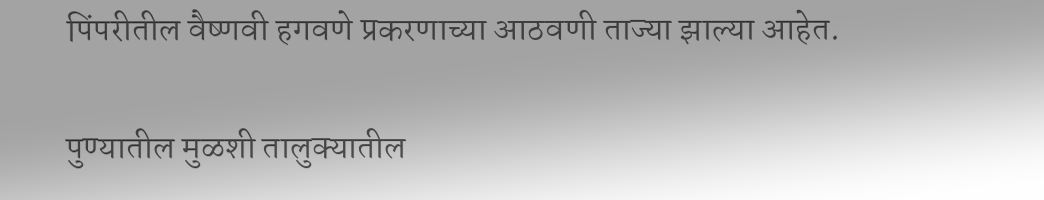पिंपरीतील वैष्णवी हगवणे प्रकरणाच्या आठवणी ताज्या झाल्या आहेत.

पुण्यातील मुळशी तालुक्यातील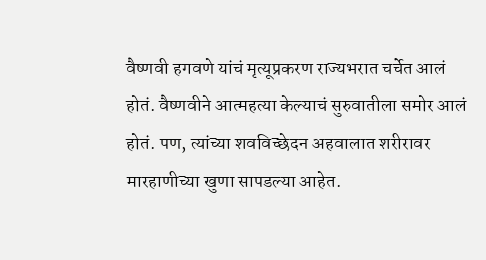वैष्णवी हगवणे यांचं मृत्यूप्रकरण राज्यभरात चर्चेत आलं होतं. वैष्णवीने आत्महत्या केल्याचं सुरुवातीला समोर आलं होतं. पण, त्यांच्या शवविच्छेदन अहवालात शरीरावर मारहाणीच्या खुणा सापडल्या आहेत.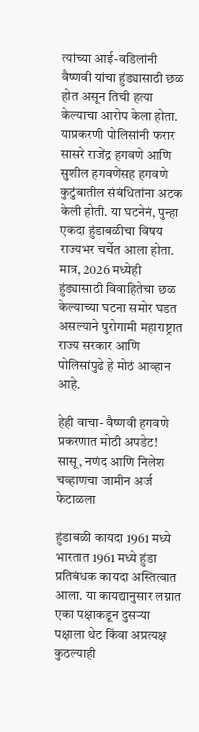त्यांच्या आई-वडिलांनी वैष्णवी यांचा हुंड्यासाठी छळ होत असून तिची हत्या केल्याचा आरोप केला होता. याप्रकरणी पोलिसांनी फरार सासरे राजेंद्र हगवणे आणि सुशील हगवणेंसह हगवणे कुटुंबातील संबंधितांना अटक केली होती. या घटनेनं, पुन्हा एकदा हुंडाबळीचा विषय राज्यभर चर्चेत आला होता. मात्र, 2026 मध्येही हुंड्यासाठी विवाहितेचा छळ केल्याच्या घटना समोर घडत असल्याने पुरोगामी महाराष्ट्रात राज्य सरकार आणि पोलिसांपुढे हे मोठं आव्हान आहे.

हेही वाचा- वैष्णवी हगवणे प्रकरणात मोठी अपडेट! सासू, नणंद आणि निलेश चव्हाणचा जामीन अर्ज फेटाळला

हुंडाबळी कायदा 1961 मध्ये
भारतात 1961 मध्ये हुंडा प्रतिबंधक कायदा अस्तित्वात आला. या कायद्यानुसार लग्नात एका पक्षाकडून दुसऱ्या पक्षाला थेट किंवा अप्रत्यक्ष कुठल्याही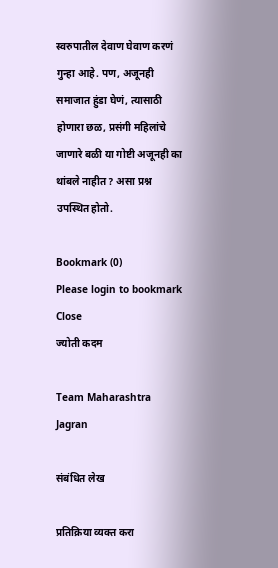स्वरुपातील देवाण घेवाण करणं गुन्हा आहे. पण, अजूनही समाजात हुंडा घेणं, त्यासाठी होणारा छळ, प्रसंगी महिलांचे जाणारे बळी या गोष्टी अजूनही का थांबले नाहीत? असा प्रश्न उपस्थित होतो.

Bookmark (0)
Please login to bookmark Close
ज्योती कदम

Team Maharashtra Jagran

संबंधित लेख

प्रतिक्रिया व्यक्त करा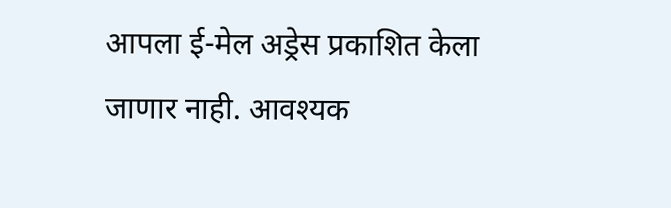आपला ई-मेल अड्रेस प्रकाशित केला जाणार नाही. आवश्यक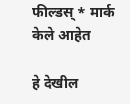फील्डस् * मार्क केले आहेत

हे देखील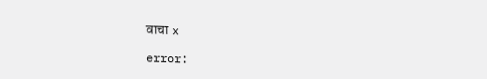वाचा x

error: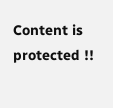Content is protected !!